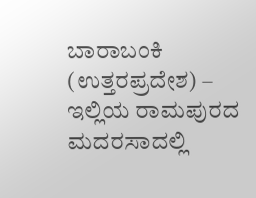ಬಾರಾಬಂಕಿ (ಉತ್ತರಪ್ರದೇಶ) – ಇಲ್ಲಿಯ ರಾಮಪುರದ ಮದರಸಾದಲ್ಲಿ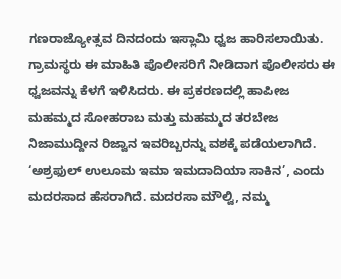ಗಣರಾಜ್ಯೋತ್ಸವ ದಿನದಂದು ಇಸ್ಲಾಮಿ ಧ್ವಜ ಹಾರಿಸಲಾಯಿತು. ಗ್ರಾಮಸ್ಥರು ಈ ಮಾಹಿತಿ ಪೊಲೀಸರಿಗೆ ನೀಡಿದಾಗ ಪೊಲೀಸರು ಈ ಧ್ವಜವನ್ನು ಕೆಳಗೆ ಇಳಿಸಿದರು. ಈ ಪ್ರಕರಣದಲ್ಲಿ ಹಾಪೀಜ ಮಹಮ್ಮದ ಸೋಹರಾಬ ಮತ್ತು ಮಹಮ್ಮದ ತರಬೇಜ ನಿಜಾಮುದ್ದೀನ ರಿಜ್ವಾನ ಇವರಿಬ್ಬರನ್ನು ವಶಕ್ಕೆ ಪಡೆಯಲಾಗಿದೆ. ‘ಅಶ್ರಫುಲ್ ಉಲೂಮ ಇಮಾ ಇಮದಾದಿಯಾ ಸಾಕಿನ’, ಎಂದು ಮದರಸಾದ ಹೆಸರಾಗಿದೆ. ಮದರಸಾ ಮೌಲ್ವಿ, ನಮ್ಮ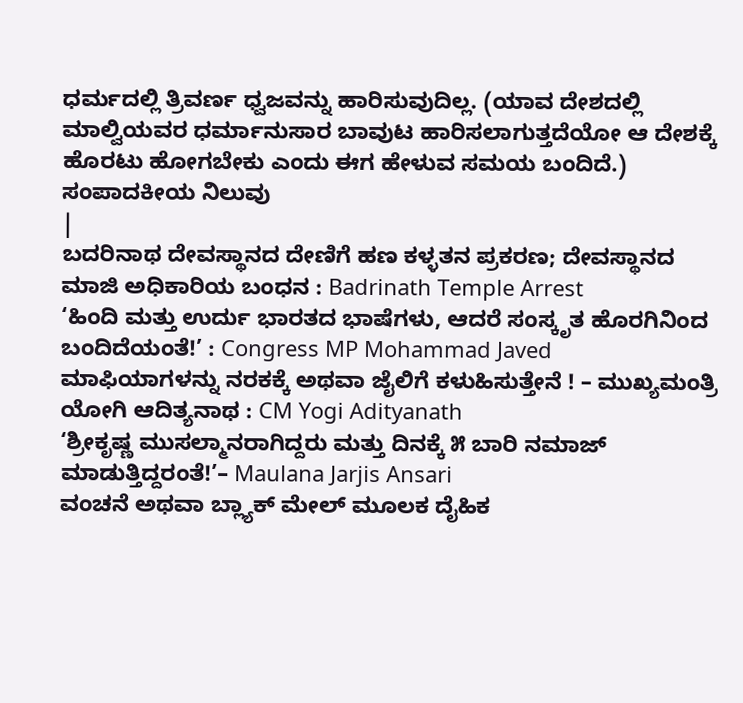ಧರ್ಮದಲ್ಲಿ ತ್ರಿವರ್ಣ ಧ್ವಜವನ್ನು ಹಾರಿಸುವುದಿಲ್ಲ. (ಯಾವ ದೇಶದಲ್ಲಿ ಮಾಲ್ವಿಯವರ ಧರ್ಮಾನುಸಾರ ಬಾವುಟ ಹಾರಿಸಲಾಗುತ್ತದೆಯೋ ಆ ದೇಶಕ್ಕೆ ಹೊರಟು ಹೋಗಬೇಕು ಎಂದು ಈಗ ಹೇಳುವ ಸಮಯ ಬಂದಿದೆ.)
ಸಂಪಾದಕೀಯ ನಿಲುವು
|
ಬದರಿನಾಥ ದೇವಸ್ಥಾನದ ದೇಣಿಗೆ ಹಣ ಕಳ್ಳತನ ಪ್ರಕರಣ; ದೇವಸ್ಥಾನದ ಮಾಜಿ ಅಧಿಕಾರಿಯ ಬಂಧನ : Badrinath Temple Arrest
‘ಹಿಂದಿ ಮತ್ತು ಉರ್ದು ಭಾರತದ ಭಾಷೆಗಳು, ಆದರೆ ಸಂಸ್ಕೃತ ಹೊರಗಿನಿಂದ ಬಂದಿದೆಯಂತೆ!’ : Congress MP Mohammad Javed
ಮಾಫಿಯಾಗಳನ್ನು ನರಕಕ್ಕೆ ಅಥವಾ ಜೈಲಿಗೆ ಕಳುಹಿಸುತ್ತೇನೆ ! – ಮುಖ್ಯಮಂತ್ರಿ ಯೋಗಿ ಆದಿತ್ಯನಾಥ : CM Yogi Adityanath
‘ಶ್ರೀಕೃಷ್ಣ ಮುಸಲ್ಮಾನರಾಗಿದ್ದರು ಮತ್ತು ದಿನಕ್ಕೆ ೫ ಬಾರಿ ನಮಾಜ್ ಮಾಡುತ್ತಿದ್ದರಂತೆ!’– Maulana Jarjis Ansari
ವಂಚನೆ ಅಥವಾ ಬ್ಲ್ಯಾಕ್ ಮೇಲ್ ಮೂಲಕ ದೈಹಿಕ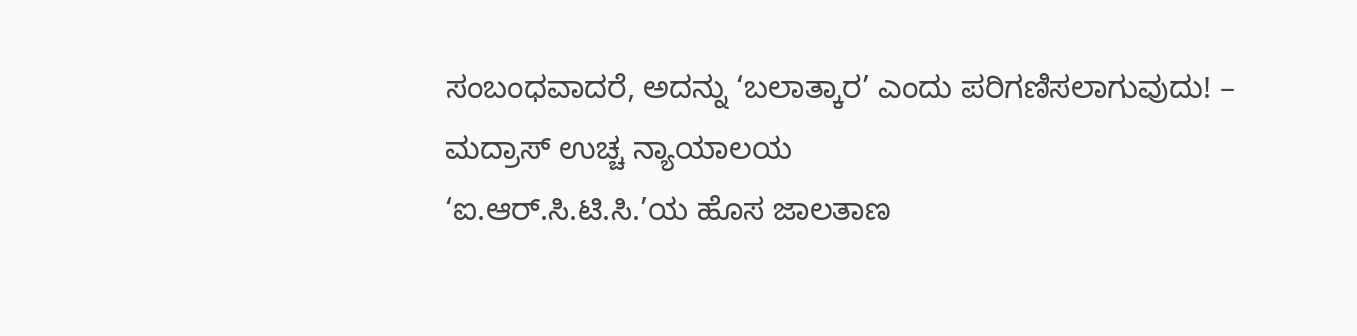ಸಂಬಂಧವಾದರೆ, ಅದನ್ನು ‘ಬಲಾತ್ಕಾರ’ ಎಂದು ಪರಿಗಣಿಸಲಾಗುವುದು! – ಮದ್ರಾಸ್ ಉಚ್ಚ ನ್ಯಾಯಾಲಯ
‘ಐ.ಆರ್.ಸಿ.ಟಿ.ಸಿ.’ಯ ಹೊಸ ಜಾಲತಾಣ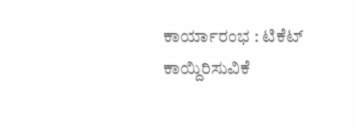ಕಾರ್ಯಾರಂಭ : ಟಿಕೆಟ್ ಕಾಯ್ದಿರಿಸುವಿಕೆ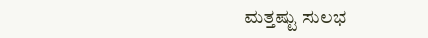ಮತ್ತಷ್ಟು ಸುಲಭ